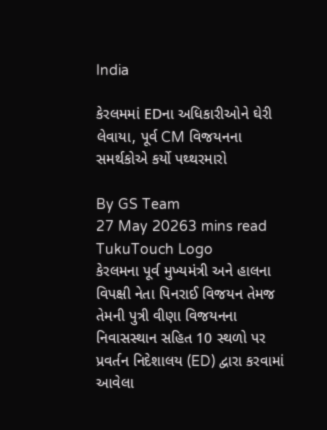India

કેરલમમાં EDના અધિકારીઓને ઘેરી લેવાયા, પૂર્વ CM વિજયનના સમર્થકોએ કર્યો પથ્થરમારો

By GS Team
27 May 20263 mins read
TukuTouch Logo
કેરલમના પૂર્વ મુખ્યમંત્રી અને હાલના વિપક્ષી નેતા પિનરાઈ વિજયન તેમજ તેમની પુત્રી વીણા વિજયનના નિવાસસ્થાન સહિત 10 સ્થળો પર પ્રવર્તન નિદેશાલય (ED) દ્વારા કરવામાં આવેલા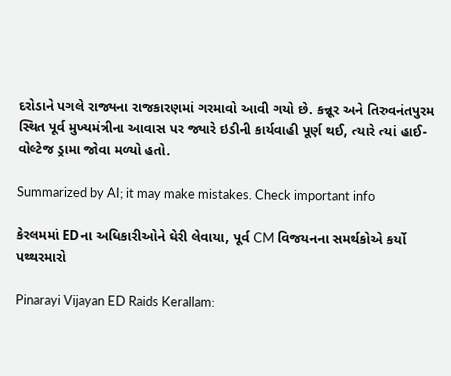દરોડાને પગલે રાજ્યના રાજકારણમાં ગરમાવો આવી ગયો છે. કન્નૂર અને તિરુવનંતપુરમ સ્થિત પૂર્વ મુખ્યમંત્રીના આવાસ પર જ્યારે ઇડીની કાર્યવાહી પૂર્ણ થઈ, ત્યારે ત્યાં હાઈ-વોલ્ટેજ ડ્રામા જોવા મળ્યો હતો.

Summarized by AI; it may make mistakes. Check important info

કેરલમમાં EDના અધિકારીઓને ઘેરી લેવાયા, પૂર્વ CM વિજયનના સમર્થકોએ કર્યો પથ્થરમારો

Pinarayi Vijayan ED Raids Kerallam: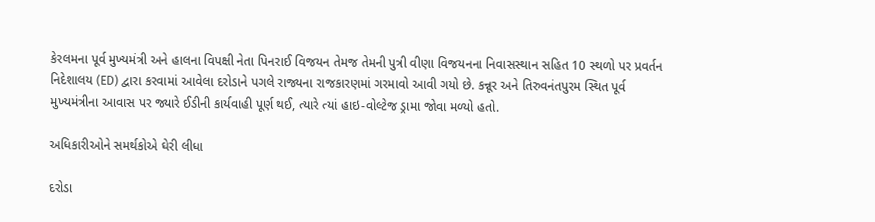કેરલમના પૂર્વ મુખ્યમંત્રી અને હાલના વિપક્ષી નેતા પિનરાઈ વિજયન તેમજ તેમની પુત્રી વીણા વિજયનના નિવાસસ્થાન સહિત 10 સ્થળો પર પ્રવર્તન નિદેશાલય (ED) દ્વારા કરવામાં આવેલા દરોડાને પગલે રાજ્યના રાજકારણમાં ગરમાવો આવી ગયો છે. કન્નૂર અને તિરુવનંતપુરમ સ્થિત પૂર્વ મુખ્યમંત્રીના આવાસ પર જ્યારે ઈડીની કાર્યવાહી પૂર્ણ થઈ, ત્યારે ત્યાં હાઇ-વોલ્ટેજ ડ્રામા જોવા મળ્યો હતો.

અધિકારીઓને સમર્થકોએ ઘેરી લીધા

દરોડા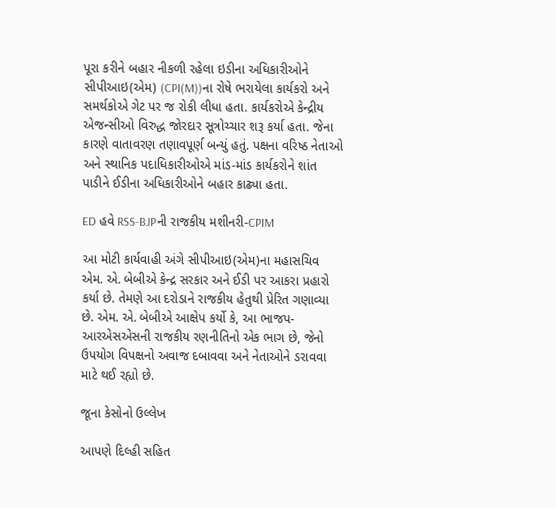પૂરા કરીને બહાર નીકળી રહેલા ઇડીના અધિકારીઓને સીપીઆઇ(એમ) (CPI(M))ના રોષે ભરાયેલા કાર્યકરો અને સમર્થકોએ ગેટ પર જ રોકી લીધા હતા. કાર્યકરોએ કેન્દ્રીય એજન્સીઓ વિરુદ્ધ જોરદાર સૂત્રોચ્ચાર શરૂ કર્યા હતા. જેના કારણે વાતાવરણ તણાવપૂર્ણ બન્યું હતું. પક્ષના વરિષ્ઠ નેતાઓ અને સ્થાનિક પદાધિકારીઓએ માંડ-માંડ કાર્યકરોને શાંત પાડીને ઈડીના અધિકારીઓને બહાર કાઢ્યા હતા.

ED હવે RSS-BJPની રાજકીય મશીનરી-CPIM

આ મોટી કાર્યવાહી અંગે સીપીઆઇ(એમ)ના મહાસચિવ એમ. એ. બેબીએ કેન્દ્ર સરકાર અને ઈડી પર આકરા પ્રહારો કર્યા છે. તેમણે આ દરોડાને રાજકીય હેતુથી પ્રેરિત ગણાવ્યા છે. એમ. એ. બેબીએ આક્ષેપ કર્યો કે, આ ભાજપ-આરએસએસની રાજકીય રણનીતિનો એક ભાગ છે, જેનો ઉપયોગ વિપક્ષનો અવાજ દબાવવા અને નેતાઓને ડરાવવા માટે થઈ રહ્યો છે.

જૂના કેસોનો ઉલ્લેખ

આપણે દિલ્હી સહિત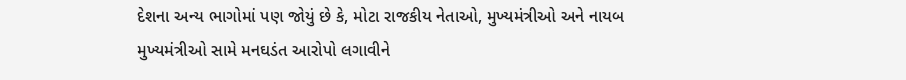દેશના અન્ય ભાગોમાં પણ જોયું છે કે, મોટા રાજકીય નેતાઓ, મુખ્યમંત્રીઓ અને નાયબ મુખ્યમંત્રીઓ સામે મનઘડંત આરોપો લગાવીને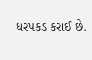ધરપકડ કરાઈ છે.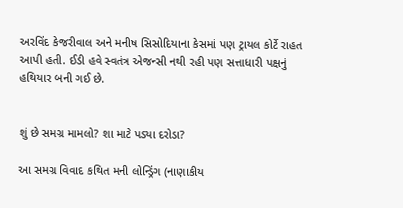અરવિંદ કેજરીવાલ અને મનીષ સિસોદિયાના કેસમાં પણ ટ્રાયલ કોર્ટે રાહત આપી હતી. ઈડી હવે સ્વતંત્ર એજન્સી નથી રહી પણ સત્તાધારી પક્ષનું હથિયાર બની ગઈ છે.


શું છે સમગ્ર મામલો? શા માટે પડ્યા દરોડા?

આ સમગ્ર વિવાદ કથિત મની લોન્ડ્રિંગ (નાણાકીય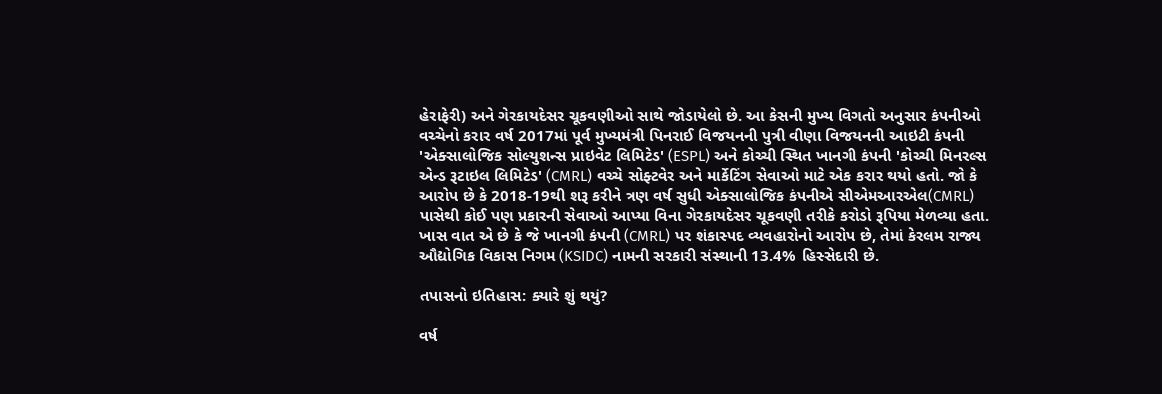હેરાફેરી) અને ગેરકાયદેસર ચૂકવણીઓ સાથે જોડાયેલો છે. આ કેસની મુખ્ય વિગતો અનુસાર કંપનીઓ વચ્ચેનો કરાર વર્ષ 2017માં પૂર્વ મુખ્યમંત્રી પિનરાઈ વિજયનની પુત્રી વીણા વિજયનની આઇટી કંપની 'એક્સાલોજિક સોલ્યુશન્સ પ્રાઇવેટ લિમિટેડ' (ESPL) અને કોચ્ચી સ્થિત ખાનગી કંપની 'કોચ્ચી મિનરલ્સ એન્ડ રૂટાઇલ લિમિટેડ' (CMRL) વચ્ચે સોફ્ટવેર અને માર્કેટિંગ સેવાઓ માટે એક કરાર થયો હતો. જો કે આરોપ છે કે 2018-19થી શરૂ કરીને ત્રણ વર્ષ સુધી એક્સાલોજિક કંપનીએ સીએમઆરએલ(CMRL) પાસેથી કોઈ પણ પ્રકારની સેવાઓ આપ્યા વિના ગેરકાયદેસર ચૂકવણી તરીકે કરોડો રૂપિયા મેળવ્યા હતા. ખાસ વાત એ છે કે જે ખાનગી કંપની (CMRL) પર શંકાસ્પદ વ્યવહારોનો આરોપ છે, તેમાં કેરલમ રાજ્ય ઔદ્યોગિક વિકાસ નિગમ (KSIDC) નામની સરકારી સંસ્થાની 13.4% હિસ્સેદારી છે.

તપાસનો ઇતિહાસ: ક્યારે શું થયું?

વર્ષ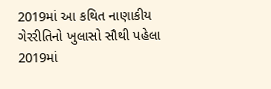2019માં આ કથિત નાણાકીય ગેરરીતિનો ખુલાસો સૌથી પહેલા 2019માં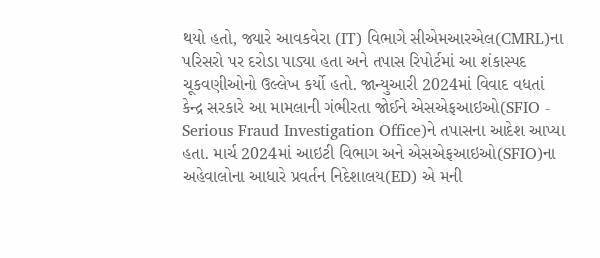થયો હતો, જ્યારે આવકવેરા (IT) વિભાગે સીએમઆરએલ(CMRL)ના પરિસરો પર દરોડા પાડ્યા હતા અને તપાસ રિપોર્ટમાં આ શંકાસ્પદ ચૂકવણીઓનો ઉલ્લેખ કર્યો હતો. જાન્યુઆરી 2024માં વિવાદ વધતાં કેન્દ્ર સરકારે આ મામલાની ગંભીરતા જોઈને એસએફઆઇઓ(SFIO - Serious Fraud Investigation Office)ને તપાસના આદેશ આપ્યા હતા. માર્ચ 2024માં આઇટી વિભાગ અને એસએફઆઇઓ(SFIO)ના અહેવાલોના આધારે પ્રવર્તન નિદેશાલય(ED) એ મની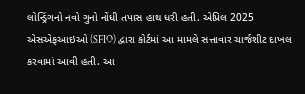લોન્ડ્રિંગનો નવો ગુનો નોંધી તપાસ હાથ ધરી હતી. એપ્રિલ 2025 એસએફઆઇઓ (SFIO) દ્વારા કોર્ટમાં આ મામલે સત્તાવાર ચાર્જશીટ દાખલ કરવામાં આવી હતી. આ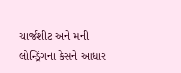ચાર્જશીટ અને મની લોન્ડ્રિંગના કેસને આધાર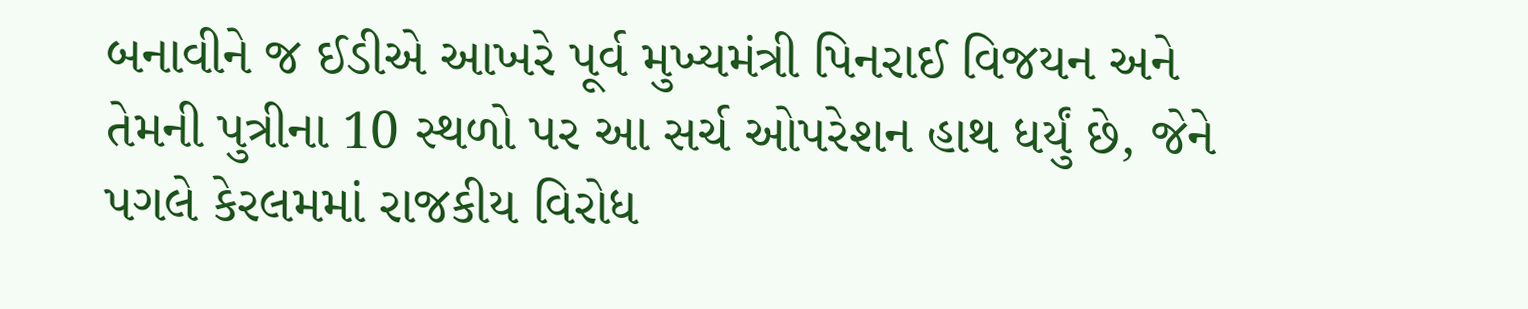બનાવીને જ ઈડીએ આખરે પૂર્વ મુખ્યમંત્રી પિનરાઈ વિજયન અને તેમની પુત્રીના 10 સ્થળો પર આ સર્ચ ઓપરેશન હાથ ધર્યું છે, જેને પગલે કેરલમમાં રાજકીય વિરોધ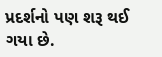પ્રદર્શનો પણ શરૂ થઈ ગયા છે.